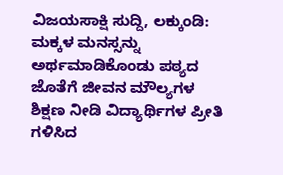ವಿಜಯಸಾಕ್ಷಿ ಸುದ್ದಿ, ಲಕ್ಕುಂಡಿ: ಮಕ್ಕಳ ಮನಸ್ಸನ್ನು ಅರ್ಥಮಾಡಿಕೊಂಡು ಪಠ್ಯದ ಜೊತೆಗೆ ಜೀವನ ಮೌಲ್ಯಗಳ ಶಿಕ್ಷಣ ನೀಡಿ ವಿದ್ಯಾರ್ಥಿಗಳ ಪ್ರೀತಿ ಗಳಿಸಿದ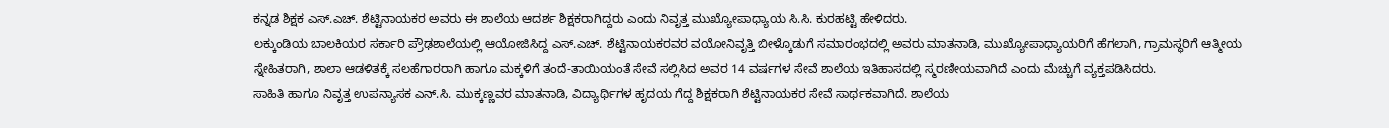ಕನ್ನಡ ಶಿಕ್ಷಕ ಎಸ್.ಎಚ್. ಶೆಟ್ಟಿನಾಯಕರ ಅವರು ಈ ಶಾಲೆಯ ಆದರ್ಶ ಶಿಕ್ಷಕರಾಗಿದ್ದರು ಎಂದು ನಿವೃತ್ತ ಮುಖ್ಯೋಪಾಧ್ಯಾಯ ಸಿ.ಸಿ. ಕುರಹಟ್ಟಿ ಹೇಳಿದರು.
ಲಕ್ಕುಂಡಿಯ ಬಾಲಕಿಯರ ಸರ್ಕಾರಿ ಪ್ರೌಢಶಾಲೆಯಲ್ಲಿ ಆಯೋಜಿಸಿದ್ದ ಎಸ್.ಎಚ್. ಶೆಟ್ಟಿನಾಯಕರವರ ವಯೋನಿವೃತ್ತಿ ಬೀಳ್ಕೊಡುಗೆ ಸಮಾರಂಭದಲ್ಲಿ ಅವರು ಮಾತನಾಡಿ, ಮುಖ್ಯೋಪಾಧ್ಯಾಯರಿಗೆ ಹೆಗಲಾಗಿ, ಗ್ರಾಮಸ್ಥರಿಗೆ ಆತ್ಮೀಯ ಸ್ನೇಹಿತರಾಗಿ, ಶಾಲಾ ಆಡಳಿತಕ್ಕೆ ಸಲಹೆಗಾರರಾಗಿ ಹಾಗೂ ಮಕ್ಕಳಿಗೆ ತಂದೆ-ತಾಯಿಯಂತೆ ಸೇವೆ ಸಲ್ಲಿಸಿದ ಅವರ 14 ವರ್ಷಗಳ ಸೇವೆ ಶಾಲೆಯ ಇತಿಹಾಸದಲ್ಲಿ ಸ್ಮರಣೀಯವಾಗಿದೆ ಎಂದು ಮೆಚ್ಚುಗೆ ವ್ಯಕ್ತಪಡಿಸಿದರು.
ಸಾಹಿತಿ ಹಾಗೂ ನಿವೃತ್ತ ಉಪನ್ಯಾಸಕ ಎನ್.ಸಿ. ಮುಕ್ಕಣ್ಣವರ ಮಾತನಾಡಿ, ವಿದ್ಯಾರ್ಥಿಗಳ ಹೃದಯ ಗೆದ್ದ ಶಿಕ್ಷಕರಾಗಿ ಶೆಟ್ಟಿನಾಯಕರ ಸೇವೆ ಸಾರ್ಥಕವಾಗಿದೆ. ಶಾಲೆಯ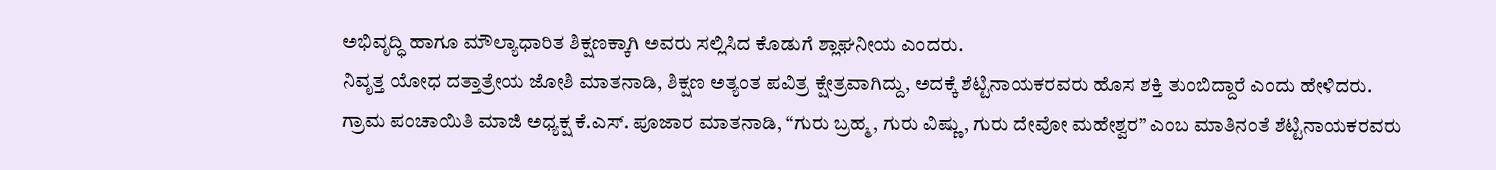ಅಭಿವೃದ್ಧಿ ಹಾಗೂ ಮೌಲ್ಯಾಧಾರಿತ ಶಿಕ್ಷಣಕ್ಕಾಗಿ ಅವರು ಸಲ್ಲಿಸಿದ ಕೊಡುಗೆ ಶ್ಲಾಘನೀಯ ಎಂದರು.
ನಿವೃತ್ತ ಯೋಧ ದತ್ತಾತ್ರೇಯ ಜೋಶಿ ಮಾತನಾಡಿ, ಶಿಕ್ಷಣ ಅತ್ಯಂತ ಪವಿತ್ರ ಕ್ಷೇತ್ರವಾಗಿದ್ದು, ಅದಕ್ಕೆ ಶೆಟ್ಟಿನಾಯಕರವರು ಹೊಸ ಶಕ್ತಿ ತುಂಬಿದ್ದಾರೆ ಎಂದು ಹೇಳಿದರು.
ಗ್ರಾಮ ಪಂಚಾಯಿತಿ ಮಾಜಿ ಅಧ್ಯಕ್ಷ ಕೆ.ಎಸ್. ಪೂಜಾರ ಮಾತನಾಡಿ, “ಗುರು ಬ್ರಹ್ಮ, ಗುರು ವಿಷ್ಣು, ಗುರು ದೇವೋ ಮಹೇಶ್ವರ” ಎಂಬ ಮಾತಿನಂತೆ ಶೆಟ್ಟಿನಾಯಕರವರು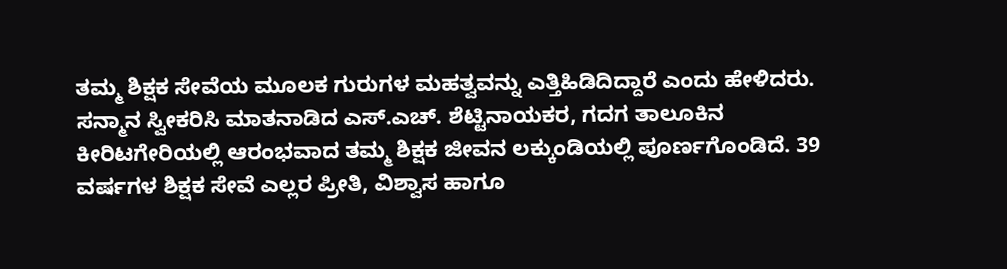ತಮ್ಮ ಶಿಕ್ಷಕ ಸೇವೆಯ ಮೂಲಕ ಗುರುಗಳ ಮಹತ್ವವನ್ನು ಎತ್ತಿಹಿಡಿದಿದ್ದಾರೆ ಎಂದು ಹೇಳಿದರು.
ಸನ್ಮಾನ ಸ್ವೀಕರಿಸಿ ಮಾತನಾಡಿದ ಎಸ್.ಎಚ್. ಶೆಟ್ಟಿನಾಯಕರ, ಗದಗ ತಾಲೂಕಿನ ಕೀರಿಟಗೇರಿಯಲ್ಲಿ ಆರಂಭವಾದ ತಮ್ಮ ಶಿಕ್ಷಕ ಜೀವನ ಲಕ್ಕುಂಡಿಯಲ್ಲಿ ಪೂರ್ಣಗೊಂಡಿದೆ. 39 ವರ್ಷಗಳ ಶಿಕ್ಷಕ ಸೇವೆ ಎಲ್ಲರ ಪ್ರೀತಿ, ವಿಶ್ವಾಸ ಹಾಗೂ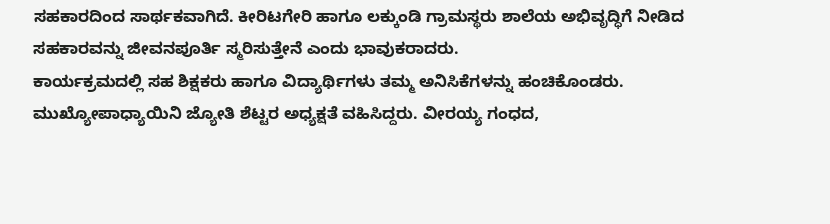ಸಹಕಾರದಿಂದ ಸಾರ್ಥಕವಾಗಿದೆ. ಕೀರಿಟಗೇರಿ ಹಾಗೂ ಲಕ್ಕುಂಡಿ ಗ್ರಾಮಸ್ಥರು ಶಾಲೆಯ ಅಭಿವೃದ್ಧಿಗೆ ನೀಡಿದ ಸಹಕಾರವನ್ನು ಜೀವನಪೂರ್ತಿ ಸ್ಮರಿಸುತ್ತೇನೆ ಎಂದು ಭಾವುಕರಾದರು.
ಕಾರ್ಯಕ್ರಮದಲ್ಲಿ ಸಹ ಶಿಕ್ಷಕರು ಹಾಗೂ ವಿದ್ಯಾರ್ಥಿಗಳು ತಮ್ಮ ಅನಿಸಿಕೆಗಳನ್ನು ಹಂಚಿಕೊಂಡರು.
ಮುಖ್ಯೋಪಾಧ್ಯಾಯಿನಿ ಜ್ಯೋತಿ ಶೆಟ್ಟರ ಅಧ್ಯಕ್ಷತೆ ವಹಿಸಿದ್ದರು. ವೀರಯ್ಯ ಗಂಧದ,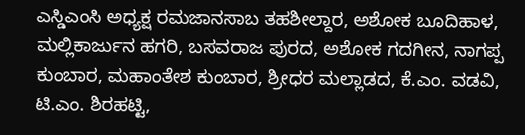ಎಸ್ಡಿಎಂಸಿ ಅಧ್ಯಕ್ಷ ರಮಜಾನಸಾಬ ತಹಶೀಲ್ದಾರ, ಅಶೋಕ ಬೂದಿಹಾಳ, ಮಲ್ಲಿಕಾರ್ಜುನ ಹಗರಿ, ಬಸವರಾಜ ಪುರದ, ಅಶೋಕ ಗದಗೀನ, ನಾಗಪ್ಪ ಕುಂಬಾರ, ಮಹಾಂತೇಶ ಕುಂಬಾರ, ಶ್ರೀಧರ ಮಲ್ಲಾಡದ, ಕೆ.ಎಂ. ವಡವಿ, ಟಿ.ಎಂ. ಶಿರಹಟ್ಟಿ,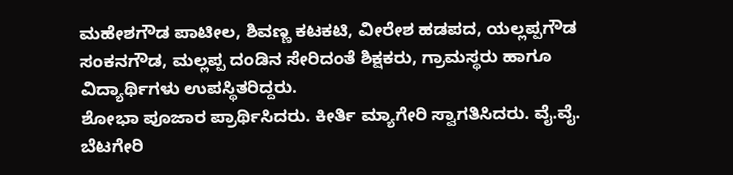ಮಹೇಶಗೌಡ ಪಾಟೀಲ, ಶಿವಣ್ಣ ಕಟಕಟಿ, ವೀರೇಶ ಹಡಪದ, ಯಲ್ಲಪ್ಪಗೌಡ ಸಂಕನಗೌಡ, ಮಲ್ಲಪ್ಪ ದಂಡಿನ ಸೇರಿದಂತೆ ಶಿಕ್ಷಕರು, ಗ್ರಾಮಸ್ಥರು ಹಾಗೂ ವಿದ್ಯಾರ್ಥಿಗಳು ಉಪಸ್ಥಿತರಿದ್ದರು.
ಶೋಭಾ ಪೂಜಾರ ಪ್ರಾರ್ಥಿಸಿದರು. ಕೀರ್ತಿ ಮ್ಯಾಗೇರಿ ಸ್ವಾಗತಿಸಿದರು. ವೈ.ವೈ. ಬೆಟಗೇರಿ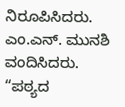ನಿರೂಪಿಸಿದರು. ಎಂ.ಎನ್. ಮುನಶಿ ವಂದಿಸಿದರು.
“ಪಠ್ಯದ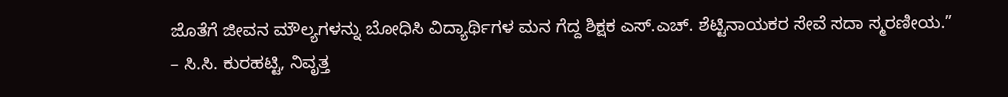ಜೊತೆಗೆ ಜೀವನ ಮೌಲ್ಯಗಳನ್ನು ಬೋಧಿಸಿ ವಿದ್ಯಾರ್ಥಿಗಳ ಮನ ಗೆದ್ದ ಶಿಕ್ಷಕ ಎಸ್.ಎಚ್. ಶೆಟ್ಟಿನಾಯಕರ ಸೇವೆ ಸದಾ ಸ್ಮರಣೀಯ.”
– ಸಿ.ಸಿ. ಕುರಹಟ್ಟಿ, ನಿವೃತ್ತ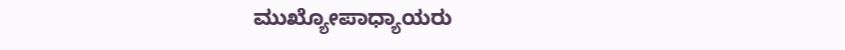ಮುಖ್ಯೋಪಾಧ್ಯಾಯರು